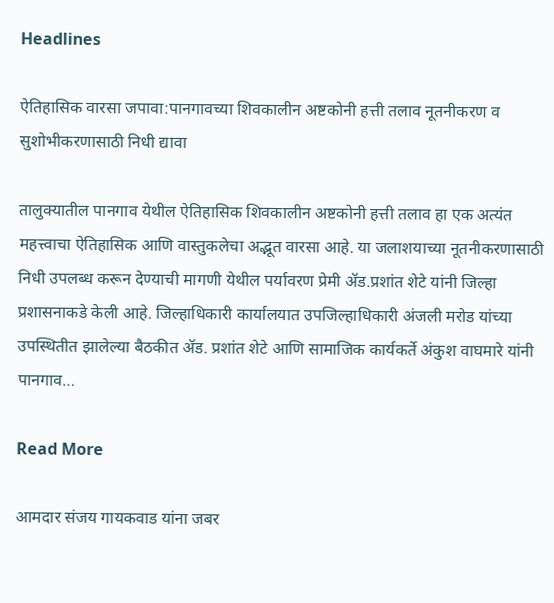Headlines

ऐतिहासिक वारसा जपावा:पानगावच्या शिवकालीन अष्टकोनी हत्ती तलाव नूतनीकरण व सुशोभीकरणासाठी निधी द्यावा

तालुक्यातील पानगाव येथील ऐतिहासिक शिवकालीन अष्टकोनी हत्ती तलाव हा एक अत्यंत महत्त्वाचा ऐतिहासिक आणि वास्तुकलेचा अद्भूत वारसा आहे. या जलाशयाच्या नूतनीकरणासाठी निधी उपलब्ध करून देण्याची मागणी येथील पर्यावरण प्रेमी ॲड.प्रशांत शेटे यांनी जिल्हा प्रशासनाकडे केली आहे. जिल्हाधिकारी कार्यालयात उपजिल्हाधिकारी अंजली मरोड यांच्या उपस्थितीत झालेल्या बैठकीत ॲड. प्रशांत शेटे आणि सामाजिक कार्यकर्ते अंकुश वाघमारे यांनी पानगाव…

Read More

आमदार संजय गायकवाड यांना जबर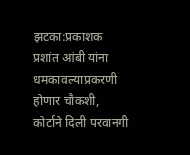झटका:प्रकाशक प्रशांत आंबी यांना धमकावल्याप्रकरणी होणार चौकशी, कोर्टाने दिली परवानगी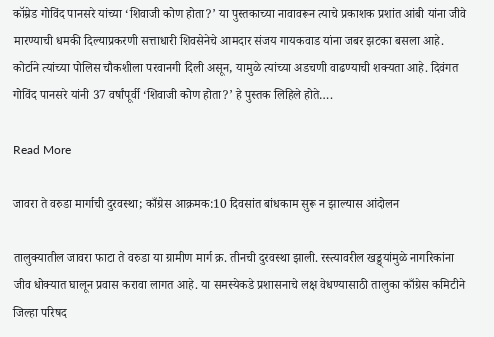कॉम्रेड गोविंद पानसरे यांच्या ‘शिवाजी कोण होता?’ या पुस्तकाच्या नावावरून त्याचे प्रकाशक प्रशांत आंबी यांना जीवे मारण्याची धमकी दिल्याप्रकरणी सत्ताधारी शिवसेनेचे आमदार संजय गायकवाड यांना जबर झटका बसला आहे. कोर्टाने त्यांच्या पोलिस चौकशीला परवानगी दिली असून, यामुळे त्यांच्या अडचणी वाढण्याची शक्यता आहे. दिवंगत गोविंद पानसरे यांनी 37 वर्षांपूर्वी ‘शिवाजी कोण होता?’ हे पुस्तक लिहिले होते….

Read More

जावरा ते वरुडा मार्गाची दुरवस्था; काँग्रेस आक्रमक:10 दिवसांत बांधकाम सुरू न झाल्यास आंदोलन

तालुक्यातील जावरा फाटा ते वरुडा या ग्रामीण मार्ग क्र. तीनची दुरवस्था झाली. रस्त्यावरील खड्ड्यांमुळे नागरिकांना जीव धोक्यात घालून प्रवास करावा लागत आहे. या समस्येकडे प्रशासनाचे लक्ष वेधण्यासाठी तालुका काँग्रेस कमिटीने जिल्हा परिषद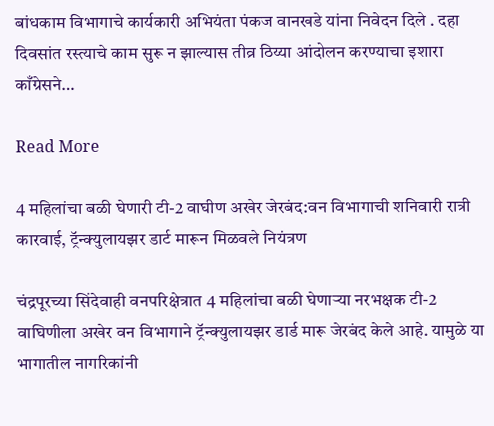बांधकाम विभागाचे कार्यकारी अभियंता पंकज वानखडे यांना निवेदन दिले . दहा दिवसांत रस्त्याचे काम सुरू न झाल्यास तीव्र ठिय्या आंदोलन करण्याचा इशारा काँग्रेसने…

Read More

4 महिलांचा बळी घेणारी टी-2 वाघीण अखेर जेरबंद:वन विभागाची शनिवारी रात्री कारवाई, ट्रॅन्क्युलायझर डार्ट मारून मिळवले नियंत्रण

चंद्रपूरच्या सिंदेवाही वनपरिक्षेत्रात 4 महिलांचा बळी घेणाऱ्या नरभक्षक टी-2 वाघिणीला अखेर वन विभागाने ट्रॅन्क्युलायझर डार्ड मारू जेरबंद केले आहे. यामुळे या भागातील नागरिकांनी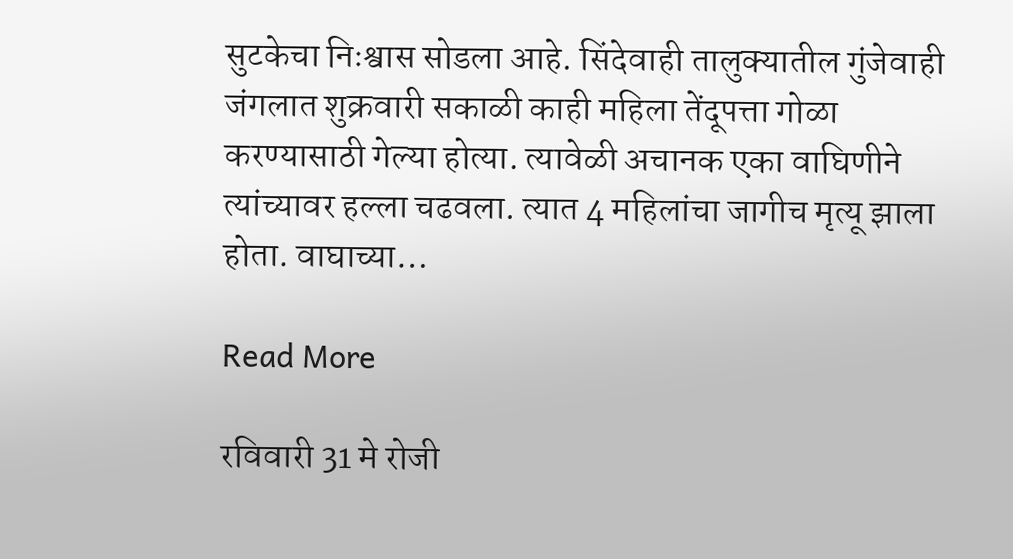सुटकेचा निःश्वास सोडला आहे. सिंदेवाही तालुक्यातील गुंजेवाही जंगलात शुक्रवारी सकाळी काही महिला तेंदूपत्ता गोळा करण्यासाठी गेल्या होत्या. त्यावेळी अचानक एका वाघिणीने त्यांच्यावर हल्ला चढवला. त्यात 4 महिलांचा जागीच मृत्यू झाला होता. वाघाच्या…

Read More

रविवारी 31 मे रोजी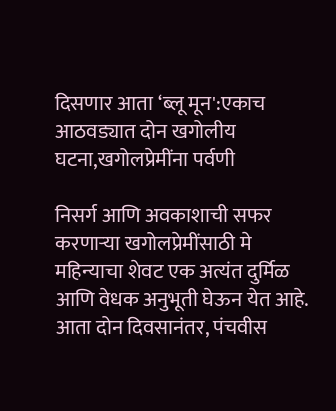दिसणार आता ‘ब्लू मून':एकाच आठवड्यात दोन खगोलीय घटना,खगोलप्रेमींना पर्वणी

निसर्ग आणि अवकाशाची सफर करणाऱ्या खगोलप्रेमींसाठी मे महिन्याचा शेवट एक अत्यंत दुर्मिळ आणि वेधक अनुभूती घेऊन येत आहे. आता दोन दिवसानंतर, पंचवीस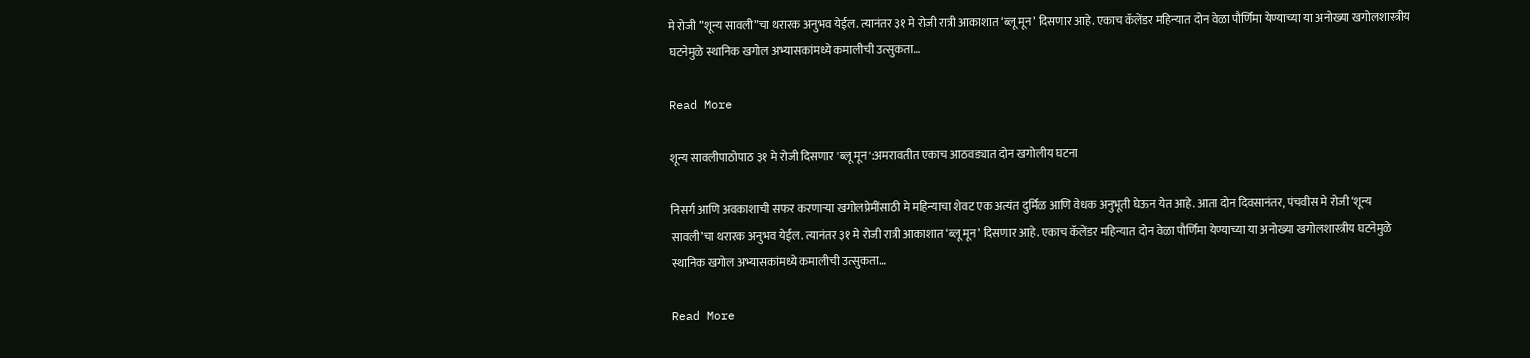मे रोजी ”शून्य सावली”चा थरारक अनुभव येईल. त्यानंतर ३१ मे रोजी रात्री आकाशात ‘ब्लू मून’ दिसणार आहे. एकाच कॅलेंडर महिन्यात दोन वेळा पौर्णिमा येण्याच्या या अनोख्या खगोलशास्त्रीय घटनेमुळे स्थानिक खगोल अभ्यासकांमध्ये कमालीची उत्सुकता…

Read More

शून्य सावलीपाठोपाठ ३१ मे रोजी दिसणार 'ब्लू मून':अमरावतीत एकाच आठवड्यात दोन खगोलीय घटना

निसर्ग आणि अवकाशाची सफर करणाऱ्या खगोलप्रेमींसाठी मे महिन्याचा शेवट एक अत्यंत दुर्मिळ आणि वेधक अनुभूती घेऊन येत आहे. आता दोन दिवसानंतर, पंचवीस मे रोजी ‘शून्य सावली’चा थरारक अनुभव येईल. त्यानंतर ३१ मे रोजी रात्री आकाशात ‘ब्लू मून’ दिसणार आहे. एकाच कॅलेंडर महिन्यात दोन वेळा पौर्णिमा येण्याच्या या अनोख्या खगोलशास्त्रीय घटनेमुळे स्थानिक खगोल अभ्यासकांमध्ये कमालीची उत्सुकता…

Read More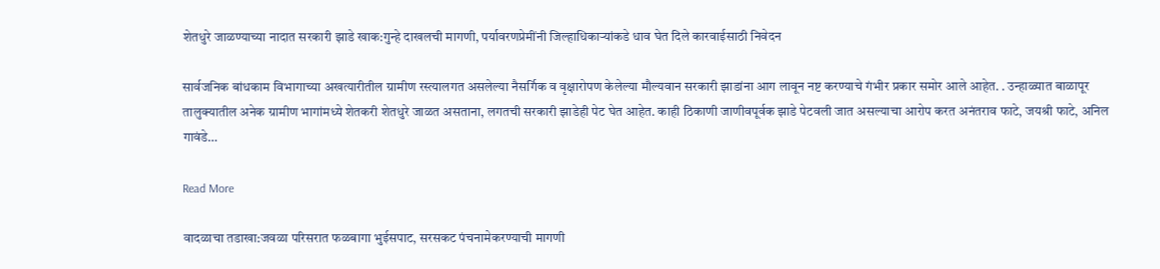शेतधुरे जाळण्याच्या नादात सरकारी झाडे खाक:गुन्हे दाखलची मागणी, पर्यावरणप्रेमींनी जिल्हाधिकाऱ्यांकडे धाव घेत दिले कारवाईसाठी निवेदन

सार्वजनिक बांधकाम विभागाच्या अखत्यारीतील ग्रामीण रस्त्यालगत असलेल्या नैसर्गिक व वृक्षारोपण केलेल्या मौल्यवान सरकारी झाडांना आग लावून नष्ट करण्याचे गंभीर प्रकार समोर आले आहेत. . उन्हाळ्यात बाळापूर तालुक्यातील अनेक ग्रामीण भागांमध्ये शेतकरी शेतधुरे जाळत असताना, लगतची सरकारी झाडेही पेट घेत आहेत. काही ठिकाणी जाणीवपूर्वक झाडे पेटवली जात असल्याचा आरोप करत अनंतराव फाटे, जयश्री फाटे, अनिल गावंडे…

Read More

वादळाचा तडाखा:जवळा परिसरात फळबागा भुईसपाट, सरसकट पंचनामेकरण्याची मागणी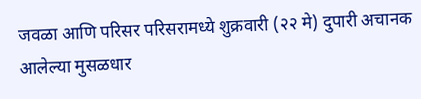जवळा आणि परिसर परिसरामध्ये शुक्रवारी (२२ मे) दुपारी अचानक आलेल्या मुसळधार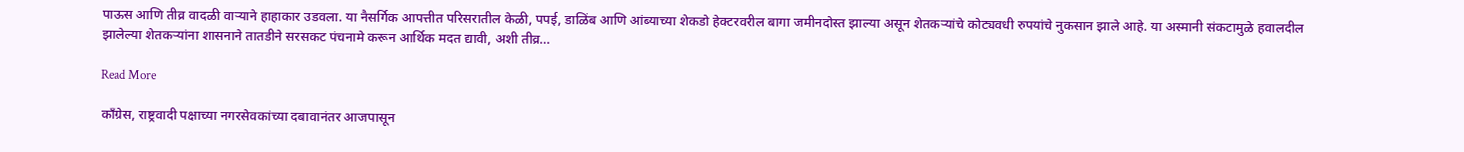पाऊस आणि तीव्र वादळी वाऱ्याने हाहाकार उडवला. या नैसर्गिक आपत्तीत परिसरातील केळी, पपई, डाळिंब आणि आंब्याच्या शेकडो हेक्टरवरील बागा जमीनदोस्त झाल्या असून शेतकऱ्यांचे कोट्यवधी रुपयांचे नुकसान झाले आहे. या अस्मानी संकटामुळे हवालदील झालेल्या शेतकऱ्यांना शासनाने तातडीने सरसकट पंचनामे करून आर्थिक मदत द्यावी, अशी तीव्र…

Read More

काँग्रेस, राष्ट्रवादी पक्षाच्या नगरसेवकांच्या दबावानंतर आजपासून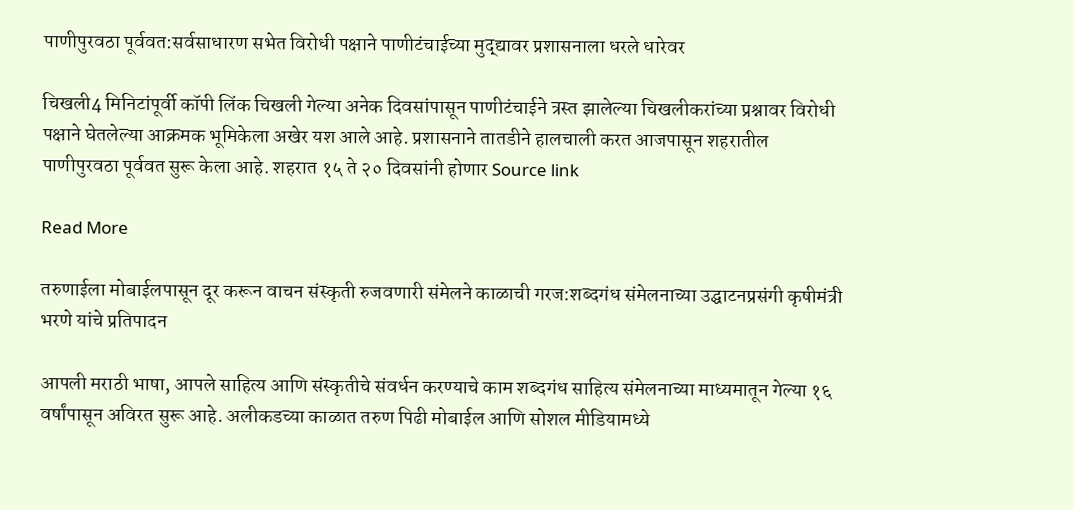पाणीपुरवठा पूर्ववत:सर्वसाधारण सभेत विरोधी पक्षाने पाणीटंचाईच्या मुद्द्यावर प्रशासनाला धरले धारेवर

चिखली4 मिनिटांपूर्वी कॉपी लिंक चिखली गेल्या अनेक दिवसांपासून पाणीटंचाईने त्रस्त झालेल्या चिखलीकरांच्या प्रश्नावर विरोधी पक्षाने घेतलेल्या आक्रमक भूमिकेला अखेर यश आले आहे. प्रशासनाने तातडीने हालचाली करत आजपासून शहरातील पाणीपुरवठा पूर्ववत सुरू केला आहे. शहरात १५ ते २० दिवसांनी होणार Source link

Read More

तरुणाईला मोबाईलपासून दूर करून वाचन संस्कृती रुजवणारी संमेलने काळाची गरज:शब्दगंध संमेलनाच्या उद्घाटनप्रसंगी कृषीमंत्री भरणे यांचे प्रतिपादन

आपली मराठी भाषा, आपले साहित्य आणि संस्कृतीचे संवर्धन करण्याचे काम शब्दगंध साहित्य संमेलनाच्या माध्यमातून गेल्या १६ वर्षांपासून अविरत सुरू आहे. अलीकडच्या काळात तरुण पिढी मोबाईल आणि सोशल मीडियामध्ये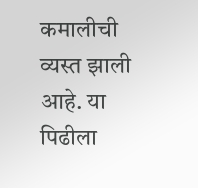कमालीची व्यस्त झाली आहे. या पिढीला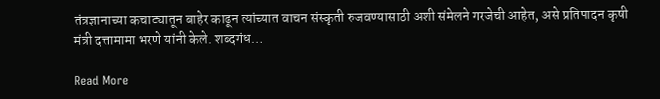तंत्रज्ञानाच्या कचाट्यातून बाहेर काढून त्यांच्यात वाचन संस्कृती रुजवण्यासाठी अशी संमेलने गरजेची आहेत, असे प्रतिपादन कृषी मंत्री दत्तामामा भरणे यांनी केले. शब्दगंध…

Read More